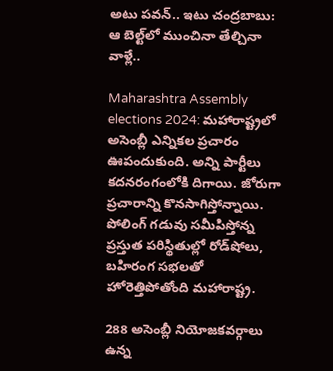అటు పవన్.. ఇటు చంద్రబాబు: ఆ బెల్ట్‌లో ముంచినా తేల్చినా వాళ్లే..

Maharashtra Assembly elections 2024: మహారాష్ట్రలో అసెంబ్లీ ఎన్నికల ప్రచారం ఊపందుకుంది. అన్ని పార్టీలు కదనరంగంలోకి దిగాయి. జోరుగా ప్రచారాన్ని కొనసాగిస్తోన్నాయి. పోలింగ్ గడువు సమీపిస్తోన్న ప్రస్తుత పరిస్థితుల్లో రోడ్‌షోలు, బహిరంగ సభలతో హోరెత్తిపోతోంది మహారాష్ట్ర.

288 అసెంబ్లీ నియోజకవర్గాలు ఉన్న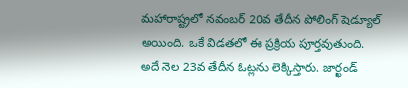మహారాష్ట్రలో నవంబర్ 20వ తేదీన పోలింగ్ షెడ్యూల్ అయింది. ఒకే విడతలో ఈ ప్రక్రియ పూర్తవుతుంది. అదే నెల 23వ తేదీన ఓట్లను లెక్కిస్తారు. జార్ఖండ్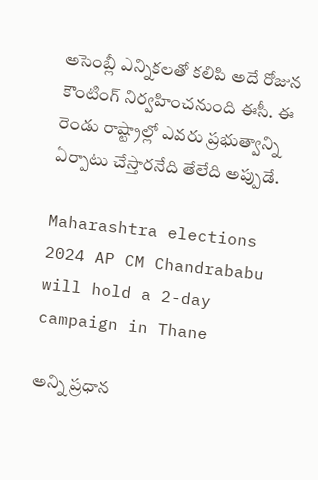అసెంబ్లీ ఎన్నికలతో కలిపి అదే రోజున కౌంటింగ్‌ నిర్వహించనుంది ఈసీ. ఈ రెండు రాష్ట్రాల్లో ఎవరు ప్రభుత్వాన్ని ఏర్పాటు చేస్తారనేది తేలేది అప్పుడే.

Maharashtra elections 2024 AP CM Chandrababu will hold a 2-day campaign in Thane

అన్ని ప్రధాన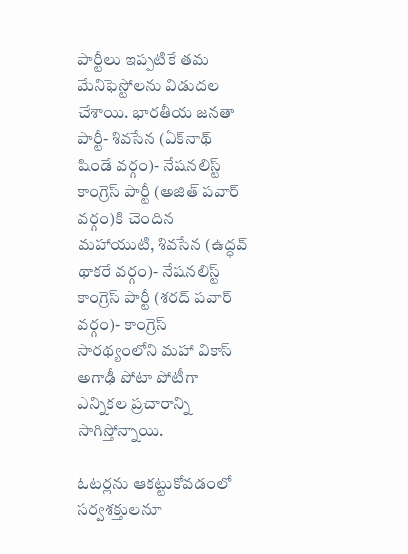పార్టీలు ఇప్పటికే తమ మేనిఫెస్టోలను విడుదల చేశాయి. భారతీయ జనతా పార్టీ- శివసేన (ఏక్‌నాథ్ షిండే వర్గం)- నేషనలిస్ట్ కాంగ్రెస్ పార్టీ (అజిత్ పవార్ వర్గం)కి చెందిన మహాయుటి, శివసేన (ఉద్ధవ్ థాకరే వర్గం)- నేషనలిస్ట్ కాంగ్రెస్ పార్టీ (శరద్ పవార్ వర్గం)- కాంగ్రెస్ సారథ్యంలోని మహా వికాస్ అగాఢీ పోటా పోటీగా ఎన్నికల ప్రచారాన్ని సాగిస్తోన్నాయి.

ఓటర్లను ఆకట్టుకోవడంలో సర్వశక్తులనూ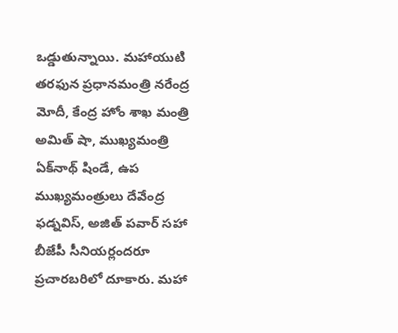ఒడ్డుతున్నాయి. మహాయుటి తరఫున ప్రధానమంత్రి నరేంద్ర మోదీ, కేంద్ర హోం శాఖ మంత్రి అమిత్ షా, ముఖ్యమంత్రి ఏక్‌నాథ్ షిండే, ఉప ముఖ్యమంత్రులు దేవేంద్ర ఫడ్నవిస్, అజిత్ పవార్ సహా బీజేపీ సీనియర్లందరూ ప్రచారబరిలో దూకారు. మహా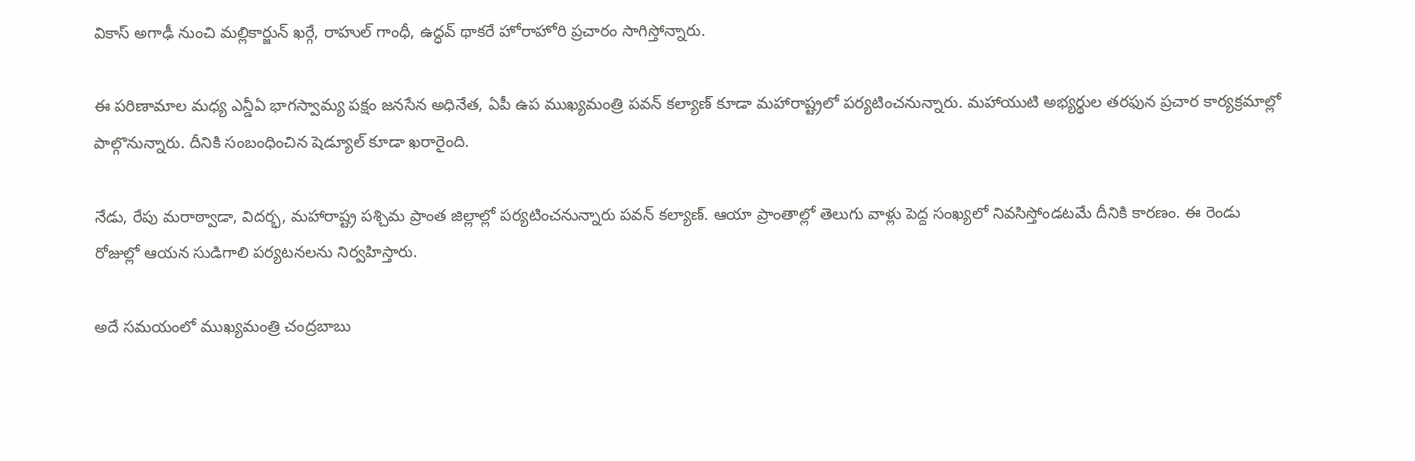వికాస్ అగాఢీ నుంచి మల్లికార్జున్ ఖర్గే, రాహుల్ గాంధీ, ఉద్ధవ్ థాకరే హోరాహోరి ప్రచారం సాగిస్తోన్నారు.

ఈ పరిణామాల మధ్య ఎన్డీఏ భాగస్వామ్య పక్షం జనసేన అధినేత, ఏపీ ఉప ముఖ్యమంత్రి పవన్ కల్యాణ్ కూడా మహారాష్ట్రలో పర్యటించనున్నారు. మహాయుటి అభ్యర్థుల తరఫున ప్రచార కార్యక్రమాల్లో పాల్గొనున్నారు. దీనికి సంబంధించిన షెడ్యూల్ కూడా ఖరారైంది.

నేడు, రేపు మరాఠ్వాడా, విదర్భ, మహారాష్ట్ర పశ్చిమ ప్రాంత జిల్లాల్లో పర్యటించనున్నారు పవన్ కల్యాణ్. ఆయా ప్రాంతాల్లో తెలుగు వాళ్లు పెద్ద సంఖ్యలో నివసిస్తోండటమే దీనికి కారణం. ఈ రెండు రోజుల్లో ఆయన సుడిగాలి పర్యటనలను నిర్వహిస్తారు.

అదే సమయంలో ముఖ్యమంత్రి చంద్రబాబు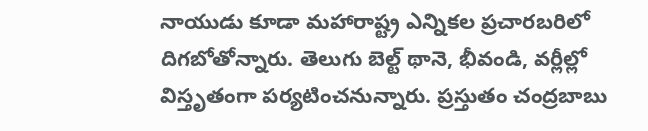నాయుడు కూడా మహారాష్ట్ర ఎన్నికల ప్రచారబరిలో దిగబోతోన్నారు. తెలుగు బెల్ట్ థానె, భీవండి, వర్లీల్లో విస్తృతంగా పర్యటించనున్నారు. ప్రస్తుతం చంద్రబాబు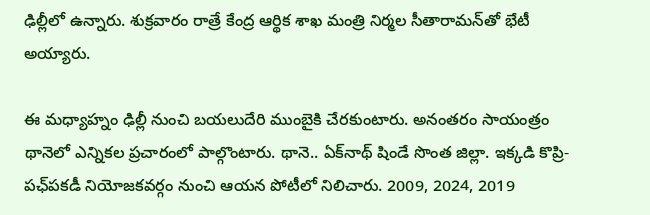ఢిల్లీలో ఉన్నారు. శుక్రవారం రాత్రే కేంద్ర ఆర్థిక శాఖ మంత్రి నిర్మల సీతారామన్‌తో భేటీ అయ్యారు.

ఈ మధ్యాహ్నం ఢిల్లీ నుంచి బయలుదేరి ముంబైకి చేరకుంటారు. అనంతరం సాయంత్రం థానెలో ఎన్నికల ప్రచారంలో పాల్గొంటారు. థానె.. ఏక్‌నాథ్ షిండే సొంత జిల్లా. ఇక్కడి కొప్రి-పఛ్‌పకడీ నియోజకవర్గం నుంచి ఆయన పోటీలో నిలిచారు. 2009, 2024, 2019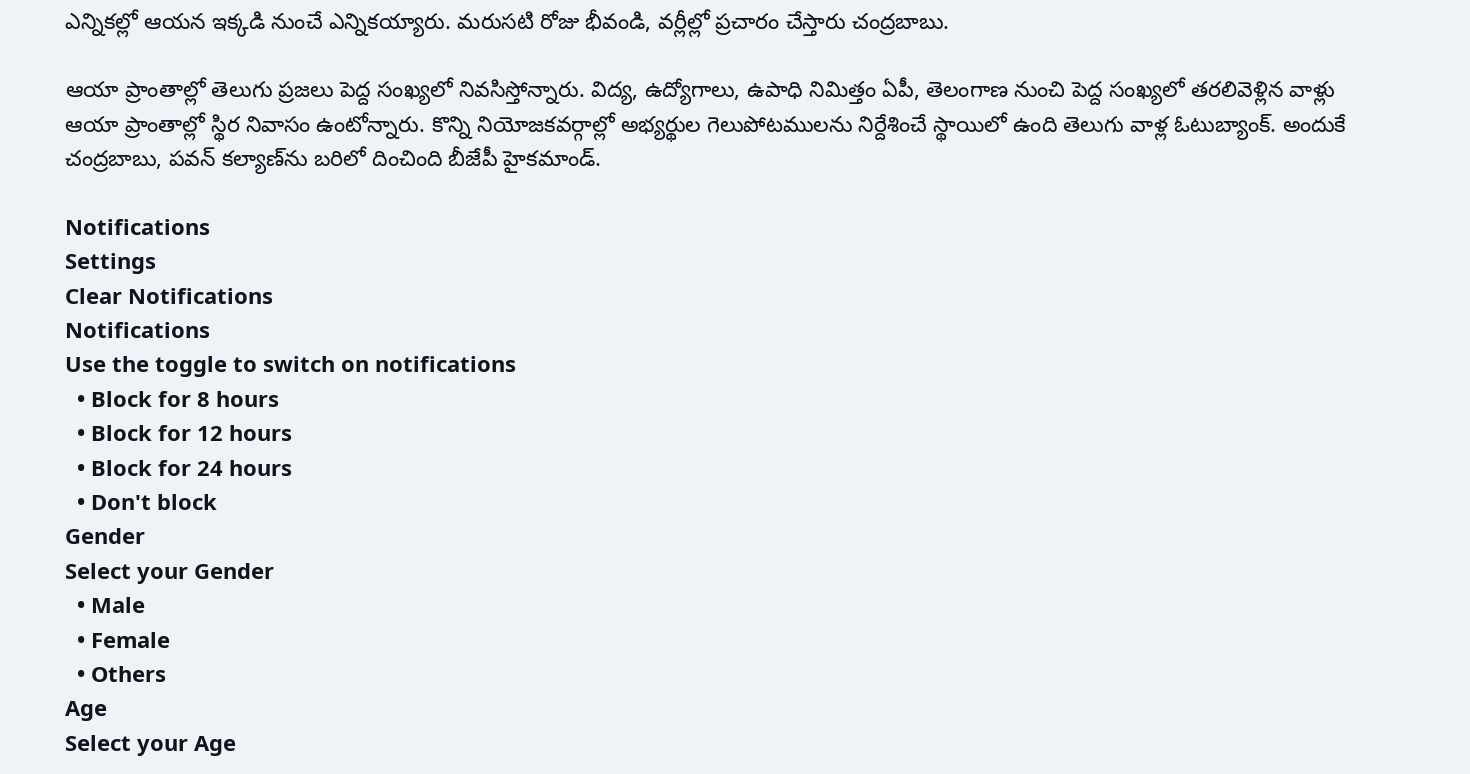ఎన్నికల్లో ఆయన ఇక్కడి నుంచే ఎన్నికయ్యారు. మరుసటి రోజు భీవండి, వర్లీల్లో ప్రచారం చేస్తారు చంద్రబాబు.

ఆయా ప్రాంతాల్లో తెలుగు ప్రజలు పెద్ద సంఖ్యలో నివసిస్తోన్నారు. విద్య, ఉద్యోగాలు, ఉపాధి నిమిత్తం ఏపీ, తెలంగాణ నుంచి పెద్ద సంఖ్యలో తరలివెళ్లిన వాళ్లు ఆయా ప్రాంతాల్లో స్థిర నివాసం ఉంటోన్నారు. కొన్ని నియోజకవర్గాల్లో అభ్యర్థుల గెలుపోటములను నిర్దేశించే స్థాయిలో ఉంది తెలుగు వాళ్ల ఓటుబ్యాంక్. అందుకే చంద్రబాబు, పవన్ కల్యాణ్‌ను బరిలో దించింది బీజేపీ హైకమాండ్.

Notifications
Settings
Clear Notifications
Notifications
Use the toggle to switch on notifications
  • Block for 8 hours
  • Block for 12 hours
  • Block for 24 hours
  • Don't block
Gender
Select your Gender
  • Male
  • Female
  • Others
Age
Select your Age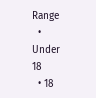Range
  • Under 18
  • 18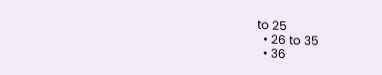to 25
  • 26 to 35
  • 36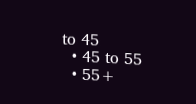to 45
  • 45 to 55
  • 55+